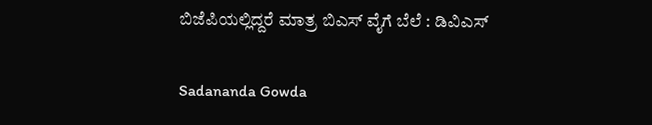ಬಿಜೆಪಿಯಲ್ಲಿದ್ದರೆ ಮಾತ್ರ ಬಿಎಸ್ ವೈಗೆ ಬೆಲೆ : ಡಿವಿಎಸ್

Sadananda Gowda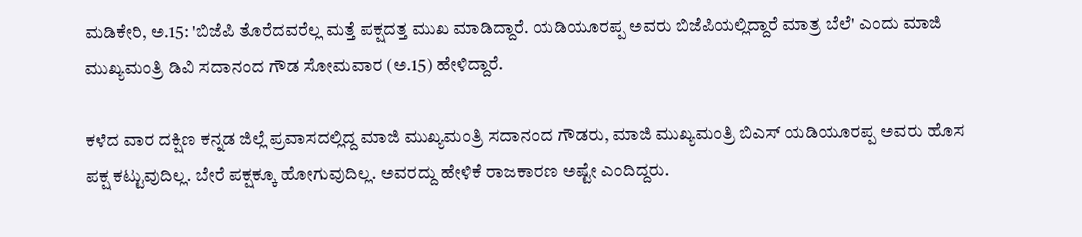ಮಡಿಕೇರಿ, ಅ.15: 'ಬಿಜೆಪಿ ತೊರೆದವರೆಲ್ಲ ಮತ್ತೆ ಪಕ್ಷದತ್ತ ಮುಖ ಮಾಡಿದ್ದಾರೆ. ಯಡಿಯೂರಪ್ಪ ಅವರು ಬಿಜೆಪಿಯಲ್ಲಿದ್ದಾರೆ ಮಾತ್ರ ಬೆಲೆ' ಎಂದು ಮಾಜಿ ಮುಖ್ಯಮಂತ್ರಿ ಡಿವಿ ಸದಾನಂದ ಗೌಡ ಸೋಮವಾರ (ಅ.15) ಹೇಳಿದ್ದಾರೆ.

ಕಳೆದ ವಾರ ದಕ್ಷಿಣ ಕನ್ನಡ ಜಿಲ್ಲೆ ಪ್ರವಾಸದಲ್ಲಿದ್ದ ಮಾಜಿ ಮುಖ್ಯಮಂತ್ರಿ ಸದಾನಂದ ಗೌಡರು, ಮಾಜಿ ಮುಖ್ಯಮಂತ್ರಿ ಬಿಎಸ್ ಯಡಿಯೂರಪ್ಪ ಅವರು ಹೊಸ ಪಕ್ಷ ಕಟ್ಟುವುದಿಲ್ಲ. ಬೇರೆ ಪಕ್ಷಕ್ಕೂ ಹೋಗುವುದಿಲ್ಲ. ಅವರದ್ದು ಹೇಳಿಕೆ ರಾಜಕಾರಣ ಅಷ್ಟೇ ಎಂದಿದ್ದರು.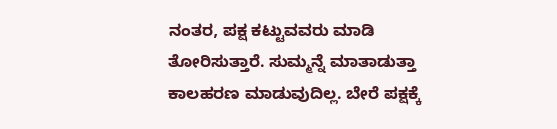ನಂತರ, ಪಕ್ಷ ಕಟ್ಟುವವರು ಮಾಡಿ ತೋರಿಸುತ್ತಾರೆ. ಸುಮ್ಮನ್ನೆ ಮಾತಾಡುತ್ತಾ ಕಾಲಹರಣ ಮಾಡುವುದಿಲ್ಲ. ಬೇರೆ ಪಕ್ಷಕ್ಕೆ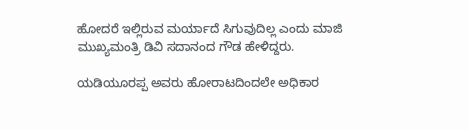ಹೋದರೆ ಇಲ್ಲಿರುವ ಮರ್ಯಾದೆ ಸಿಗುವುದಿಲ್ಲ ಎಂದು ಮಾಜಿ ಮುಖ್ಯಮಂತ್ರಿ ಡಿವಿ ಸದಾನಂದ ಗೌಡ ಹೇಳಿದ್ದರು.

ಯಡಿಯೂರಪ್ಪ ಅವರು ಹೋರಾಟದಿಂದಲೇ ಅಧಿಕಾರ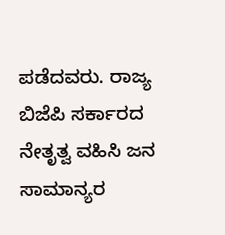ಪಡೆದವರು. ರಾಜ್ಯ ಬಿಜೆಪಿ ಸರ್ಕಾರದ ನೇತೃತ್ವ ವಹಿಸಿ ಜನ ಸಾಮಾನ್ಯರ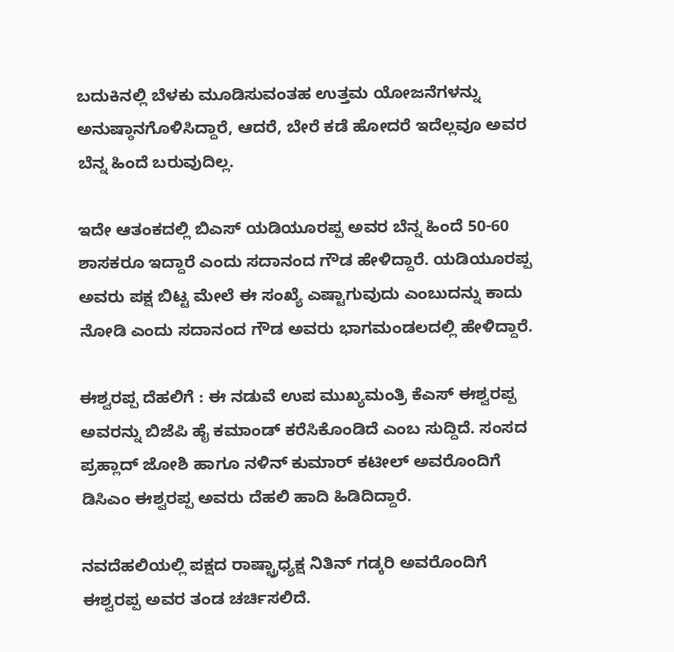ಬದುಕಿನಲ್ಲಿ ಬೆಳಕು ಮೂಡಿಸುವಂತಹ ಉತ್ತಮ ಯೋಜನೆಗಳನ್ನು ಅನುಷ್ಠಾನಗೊಳಿಸಿದ್ದಾರೆ, ಆದರೆ, ಬೇರೆ ಕಡೆ ಹೋದರೆ ಇದೆಲ್ಲವೂ ಅವರ ಬೆನ್ನ ಹಿಂದೆ ಬರುವುದಿಲ್ಲ.

ಇದೇ ಆತಂಕದಲ್ಲಿ ಬಿಎಸ್ ಯಡಿಯೂರಪ್ಪ ಅವರ ಬೆನ್ನ ಹಿಂದೆ 50-60 ಶಾಸಕರೂ ಇದ್ದಾರೆ ಎಂದು ಸದಾನಂದ ಗೌಡ ಹೇಳಿದ್ದಾರೆ. ಯಡಿಯೂರಪ್ಪ ಅವರು ಪಕ್ಷ ಬಿಟ್ಟ ಮೇಲೆ ಈ ಸಂಖ್ಯೆ ಎಷ್ಟಾಗುವುದು ಎಂಬುದನ್ನು ಕಾದು ನೋಡಿ ಎಂದು ಸದಾನಂದ ಗೌಡ ಅವರು ಭಾಗಮಂಡಲದಲ್ಲಿ ಹೇಳಿದ್ದಾರೆ.

ಈಶ್ವರಪ್ಪ ದೆಹಲಿಗೆ : ಈ ನಡುವೆ ಉಪ ಮುಖ್ಯಮಂತ್ರಿ ಕೆಎಸ್ ಈಶ್ವರಪ್ಪ ಅವರನ್ನು ಬಿಜೆಪಿ ಹೈ ಕಮಾಂಡ್ ಕರೆಸಿಕೊಂಡಿದೆ ಎಂಬ ಸುದ್ದಿದೆ. ಸಂಸದ ಪ್ರಹ್ಲಾದ್ ಜೋಶಿ ಹಾಗೂ ನಳಿನ್ ಕುಮಾರ್ ಕಟೀಲ್ ಅವರೊಂದಿಗೆ ಡಿಸಿಎಂ ಈಶ್ವರಪ್ಪ ಅವರು ದೆಹಲಿ ಹಾದಿ ಹಿಡಿದಿದ್ದಾರೆ.

ನವದೆಹಲಿಯಲ್ಲಿ ಪಕ್ಷದ ರಾಷ್ಟ್ರಾಧ್ಯಕ್ಷ ನಿತಿನ್ ಗಡ್ಕರಿ ಅವರೊಂದಿಗೆ ಈಶ್ವರಪ್ಪ ಅವರ ತಂಡ ಚರ್ಚಿಸಲಿದೆ.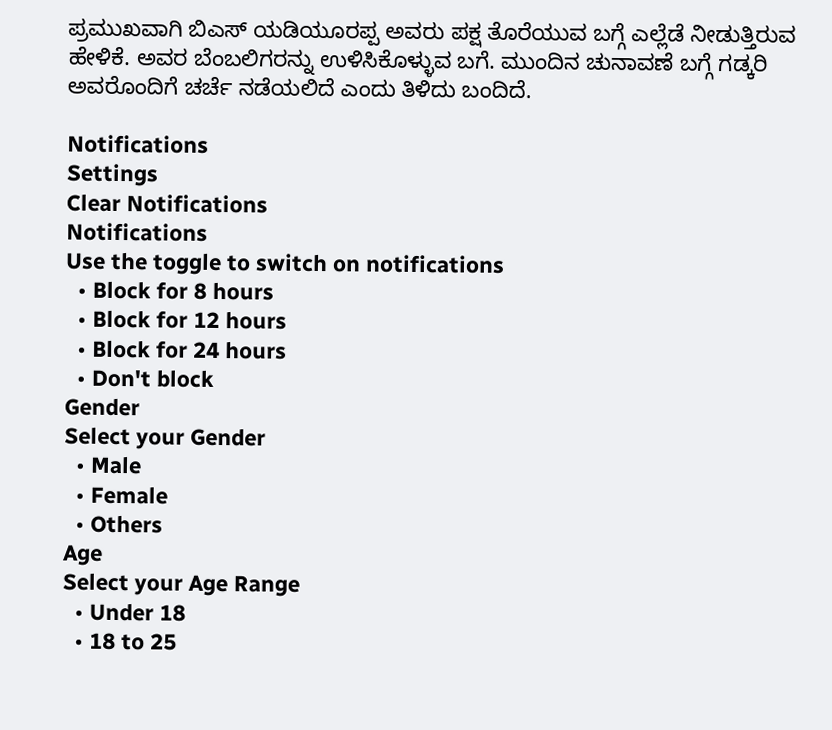ಪ್ರಮುಖವಾಗಿ ಬಿಎಸ್ ಯಡಿಯೂರಪ್ಪ ಅವರು ಪಕ್ಷ ತೊರೆಯುವ ಬಗ್ಗೆ ಎಲ್ಲೆಡೆ ನೀಡುತ್ತಿರುವ ಹೇಳಿಕೆ. ಅವರ ಬೆಂಬಲಿಗರನ್ನು ಉಳಿಸಿಕೊಳ್ಳುವ ಬಗೆ. ಮುಂದಿನ ಚುನಾವಣೆ ಬಗ್ಗೆ ಗಡ್ಕರಿ ಅವರೊಂದಿಗೆ ಚರ್ಚೆ ನಡೆಯಲಿದೆ ಎಂದು ತಿಳಿದು ಬಂದಿದೆ.

Notifications
Settings
Clear Notifications
Notifications
Use the toggle to switch on notifications
  • Block for 8 hours
  • Block for 12 hours
  • Block for 24 hours
  • Don't block
Gender
Select your Gender
  • Male
  • Female
  • Others
Age
Select your Age Range
  • Under 18
  • 18 to 25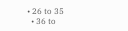• 26 to 35
  • 36 to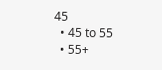45
  • 45 to 55
  • 55+